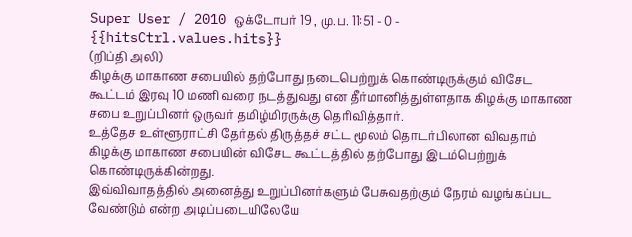Super User / 2010 ஒக்டோபர் 19 , மு.ப. 11:51 - 0 - {{hitsCtrl.values.hits}}
(றிப்தி அலி)
கிழக்கு மாகாண சபையில் தற்போது நடைபெற்றுக் கொண்டிருக்கும் விசேட கூட்டம் இரவு 10 மணி வரை நடத்துவது என தீர்மானித்துள்ளதாக கிழக்கு மாகாண சபை உறுப்பினர் ஒருவர் தமிழ்மிரருக்கு தெரிவித்தார்.
உத்தேச உள்ளூராட்சி தேர்தல் திருத்தச் சட்ட மூலம் தொடர்பிலான விவதாம் கிழக்கு மாகாண சபையின் விசேட கூட்டத்தில் தற்போது இடம்பெற்றுக் கொண்டிருக்கின்றது.
இவ்விவாதத்தில் அனைத்து உறுப்பினர்களும் பேசுவதற்கும் நேரம் வழங்கப்பட வேண்டும் என்ற அடிப்படையிலேயே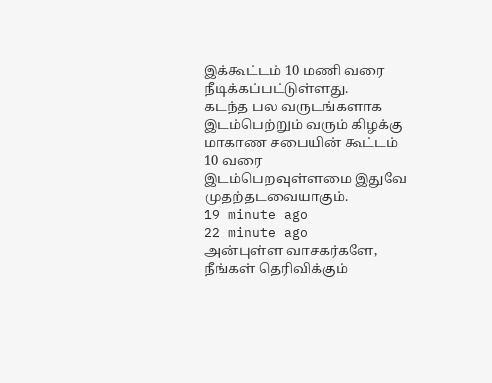இக்கூட்டம் 10 மணி வரை நீடிக்கப்பட்டுள்ளது.
கடந்த பல வருடங்களாக இடம்பெற்றும் வரும் கிழக்கு மாகாண சபையின் கூட்டம் 10 வரை இடம்பெறவுள்ளமை இதுவே முதற்தடவையாகும்.
19 minute ago
22 minute ago
அன்புள்ள வாசகர்களே,
நீங்கள் தெரிவிக்கும்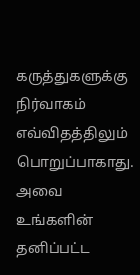கருத்துகளுக்கு நிர்வாகம் எவ்விதத்திலும் பொறுப்பாகாது. அவை உங்களின் தனிப்பட்ட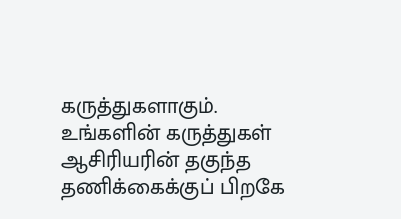கருத்துகளாகும். உங்களின் கருத்துகள் ஆசிரியரின் தகுந்த தணிக்கைக்குப் பிறகே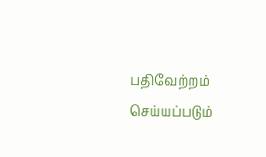பதிவேற்றம் செய்யப்படும்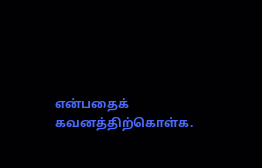என்பதைக் கவனத்திற்கொள்க.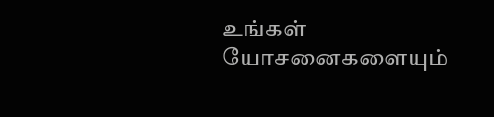உங்கள் யோசனைகளையும்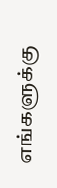எங்களுக்கு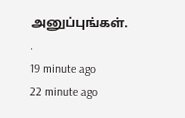அனுப்புங்கள். .
19 minute ago
22 minute ago